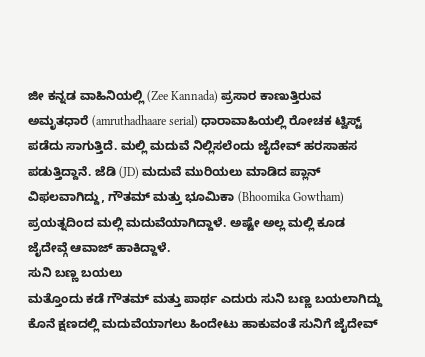ಜೀ ಕನ್ನಡ ವಾಹಿನಿಯಲ್ಲಿ (Zee Kannada) ಪ್ರಸಾರ ಕಾಣುತ್ತಿರುವ ಅಮೃತಧಾರೆ (amruthadhaare serial) ಧಾರಾವಾಹಿಯಲ್ಲಿ ರೋಚಕ ಟ್ವಿಸ್ಟ್ ಪಡೆದು ಸಾಗುತ್ತಿದೆ. ಮಲ್ಲಿ ಮದುವೆ ನಿಲ್ಲಿಸಲೆಂದು ಜೈದೇವ್ ಹರಸಾಹಸ ಪಡುತ್ತಿದ್ದಾನೆ. ಜೆಡಿ (JD) ಮದುವೆ ಮುರಿಯಲು ಮಾಡಿದ ಪ್ಲಾನ್ ವಿಫಲವಾಗಿದ್ದು, ಗೌತಮ್ ಮತ್ತು ಭೂಮಿಕಾ (Bhoomika Gowtham) ಪ್ರಯತ್ನದಿಂದ ಮಲ್ಲಿ ಮದುವೆಯಾಗಿದ್ದಾಳೆ. ಅಷ್ಟೇ ಅಲ್ಲ ಮಲ್ಲಿ ಕೂಡ ಜೈದೇವ್ಗೆ ಆವಾಜ್ ಹಾಕಿದ್ದಾಳೆ.
ಸುನಿ ಬಣ್ಣ ಬಯಲು
ಮತ್ತೊಂದು ಕಡೆ ಗೌತಮ್ ಮತ್ತು ಪಾರ್ಥ ಎದುರು ಸುನಿ ಬಣ್ಣ ಬಯಲಾಗಿದ್ದು ಕೊನೆ ಕ್ಷಣದಲ್ಲಿ ಮದುವೆಯಾಗಲು ಹಿಂದೇಟು ಹಾಕುವಂತೆ ಸುನಿಗೆ ಜೈದೇವ್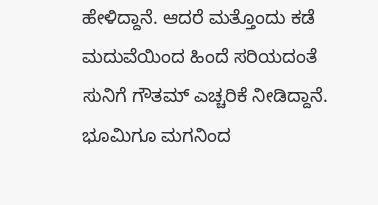ಹೇಳಿದ್ದಾನೆ. ಆದರೆ ಮತ್ತೊಂದು ಕಡೆ ಮದುವೆಯಿಂದ ಹಿಂದೆ ಸರಿಯದಂತೆ ಸುನಿಗೆ ಗೌತಮ್ ಎಚ್ಚರಿಕೆ ನೀಡಿದ್ದಾನೆ. ಭೂಮಿಗೂ ಮಗನಿಂದ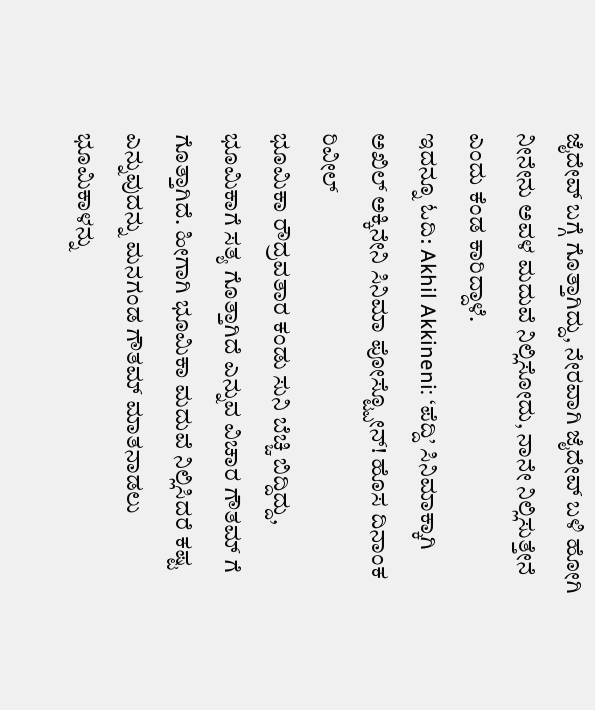ಜೈದೇವ್ ಬಗ್ಗೆ ಗೊತ್ತಾಗಿದ್ದು, ನೇರವಾಗಿ ಜೈದೇವ್ ಬಳಿ ಹೋಗಿ ನೀನೇನು ಅವಳ ಮದುವೆ ನಿಲ್ಲಿಸೋದು, ನಾನೇ ನಿಲ್ಲಿಸುತ್ತೇನೆ ಎಂದು ಕೆಂಡ ಕಾರಿದ್ದಾಳೆ.
ಇದನ್ನೂ ಓದಿ: Akhil Akkineni: ‘ಪೆದ್ದಿ’ ಸಿನಿಮಾಕ್ಕಾಗಿ ಅಖಿಲ್ ಅಕ್ಕಿನೇನಿ ಸಿನಿಮಾ ಪೋಸ್ಟ್ಪೋನ್! ಹೊಸ ದಿನಾಂಕ ರಿವೀಲ್
ಭೂಮಿಕಾ ರೌದ್ರವತಾರ ಕಂಡು ಸುನಿ ಬೆಚ್ಚಿ ಬಿದ್ದಿದ್ದು, ಭೂಮಿಕಾಗೆ ಸತ್ಯ ಗೊತ್ತಾಗಿದೆ ಎನ್ನುವ ವಿಚಾರ ಗೌತಮ್ ಗೆ ಗೊತ್ತಾಗಿದೆ. ಹೀಗಾಗಿ ಭೂಮಿಕಾ ಮದುವೆ ನಿಲ್ಲಿಸಿದರೆ ಕಷ್ಟ ಎನ್ನುವುದನ್ನು ಮನಗಂಡ ಗೌತಮ್ ಮಾತನಾಡಲು ಭೂಮಿಕಾಳನ್ನು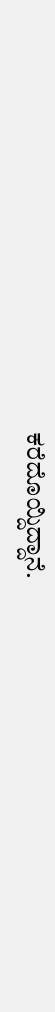ಕರೆದೊಯ್ದಿದ್ದಾನೆ.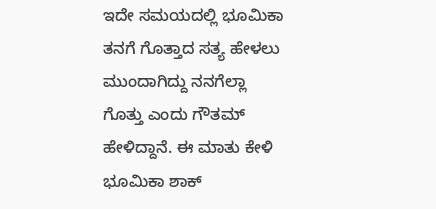ಇದೇ ಸಮಯದಲ್ಲಿ ಭೂಮಿಕಾ ತನಗೆ ಗೊತ್ತಾದ ಸತ್ಯ ಹೇಳಲು ಮುಂದಾಗಿದ್ದು ನನಗೆಲ್ಲಾ ಗೊತ್ತು ಎಂದು ಗೌತಮ್ ಹೇಳಿದ್ದಾನೆ. ಈ ಮಾತು ಕೇಳಿ ಭೂಮಿಕಾ ಶಾಕ್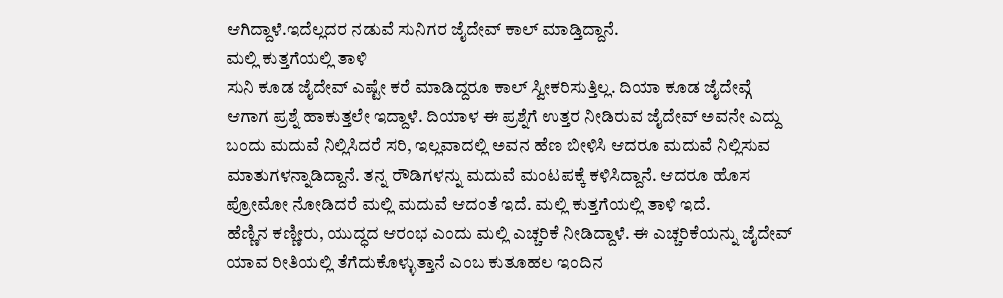ಆಗಿದ್ದಾಳೆ.ಇದೆಲ್ಲದರ ನಡುವೆ ಸುನಿಗರ ಜೈದೇವ್ ಕಾಲ್ ಮಾಡ್ತಿದ್ದಾನೆ.
ಮಲ್ಲಿ ಕುತ್ತಗೆಯಲ್ಲಿ ತಾಳಿ
ಸುನಿ ಕೂಡ ಜೈದೇವ್ ಎಷ್ಟೇ ಕರೆ ಮಾಡಿದ್ದರೂ ಕಾಲ್ ಸ್ವೀಕರಿಸುತ್ತಿಲ್ಲ. ದಿಯಾ ಕೂಡ ಜೈದೇವ್ಗೆ ಆಗಾಗ ಪ್ರಶ್ನೆ ಹಾಕುತ್ತಲೇ ಇದ್ದಾಳೆ. ದಿಯಾಳ ಈ ಪ್ರಶ್ನೆಗೆ ಉತ್ತರ ನೀಡಿರುವ ಜೈದೇವ್ ಅವನೇ ಎದ್ದು ಬಂದು ಮದುವೆ ನಿಲ್ಲಿಸಿದರೆ ಸರಿ, ಇಲ್ಲವಾದಲ್ಲಿ ಅವನ ಹೆಣ ಬೀಳಿಸಿ ಆದರೂ ಮದುವೆ ನಿಲ್ಲಿಸುವ ಮಾತುಗಳನ್ನಾಡಿದ್ದಾನೆ. ತನ್ನ ರೌಡಿಗಳನ್ನು ಮದುವೆ ಮಂಟಪಕ್ಕೆ ಕಳಿಸಿದ್ದಾನೆ. ಆದರೂ ಹೊಸ ಪ್ರೋಮೋ ನೋಡಿದರೆ ಮಲ್ಲಿ ಮದುವೆ ಆದಂತೆ ಇದೆ. ಮಲ್ಲಿ ಕುತ್ತಗೆಯಲ್ಲಿ ತಾಳಿ ಇದೆ.
ಹೆಣ್ಣಿನ ಕಣ್ಣೀರು, ಯುದ್ಧದ ಆರಂಭ ಎಂದು ಮಲ್ಲಿ ಎಚ್ಚರಿಕೆ ನೀಡಿದ್ದಾಳೆ. ಈ ಎಚ್ಚರಿಕೆಯನ್ನು ಜೈದೇವ್ ಯಾವ ರೀತಿಯಲ್ಲಿ ತೆಗೆದುಕೊಳ್ಳುತ್ತಾನೆ ಎಂಬ ಕುತೂಹಲ ಇಂದಿನ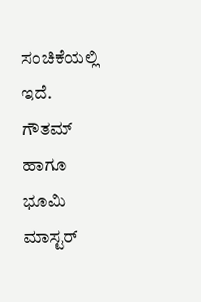ಸಂಚಿಕೆಯಲ್ಲಿ ಇದೆ. ಗೌತಮ್ ಹಾಗೂ ಭೂಮಿ ಮಾಸ್ಟರ್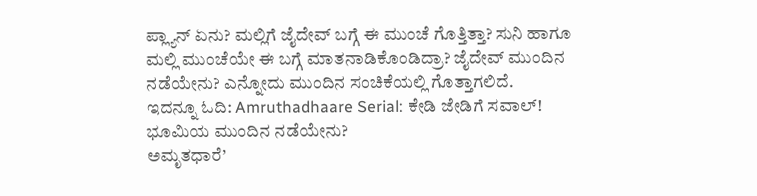ಪ್ಲ್ಯಾನ್ ಏನು? ಮಲ್ಲಿಗೆ ಜೈದೇವ್ ಬಗ್ಗೆ ಈ ಮುಂಚೆ ಗೊತ್ತಿತ್ತಾ? ಸುನಿ ಹಾಗೂ ಮಲ್ಲಿ ಮುಂಚೆಯೇ ಈ ಬಗ್ಗೆ ಮಾತನಾಡಿಕೊಂಡಿದ್ರಾ? ಜೈದೇವ್ ಮುಂದಿನ ನಡೆಯೇನು? ಎನ್ನೋದು ಮುಂದಿನ ಸಂಚಿಕೆಯಲ್ಲಿ ಗೊತ್ತಾಗಲಿದೆ.
ಇದನ್ನೂ ಓದಿ: Amruthadhaare Serial: ಕೇಡಿ ಜೇಡಿಗೆ ಸವಾಲ್! ಭೂಮಿಯ ಮುಂದಿನ ನಡೆಯೇನು?
ಅಮೃತಧಾರೆ’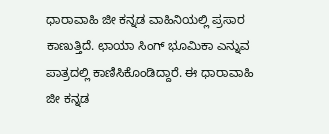ಧಾರಾವಾಹಿ ಜೀ ಕನ್ನಡ ವಾಹಿನಿಯಲ್ಲಿ ಪ್ರಸಾರ ಕಾಣುತ್ತಿದೆ. ಛಾಯಾ ಸಿಂಗ್ ಭೂಮಿಕಾ ಎನ್ನುವ ಪಾತ್ರದಲ್ಲಿ ಕಾಣಿಸಿಕೊಂಡಿದ್ದಾರೆ. ಈ ಧಾರಾವಾಹಿ ಜೀ ಕನ್ನಡ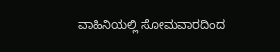ವಾಹಿನಿಯಲ್ಲಿ ಸೋಮವಾರದಿಂದ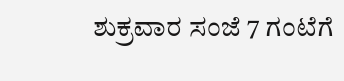ಶುಕ್ರವಾರ ಸಂಜೆ 7 ಗಂಟೆಗೆ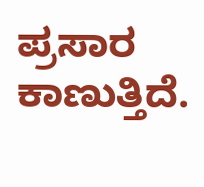ಪ್ರಸಾರ ಕಾಣುತ್ತಿದೆ.